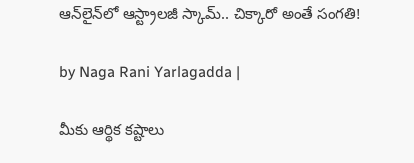ఆన్‌లైన్‌లో ఆస్ట్రాలజీ స్కామ్.. చిక్కారో అంతే సంగతి!

by Naga Rani Yarlagadda |

మీకు ఆర్థిక కష్టాలు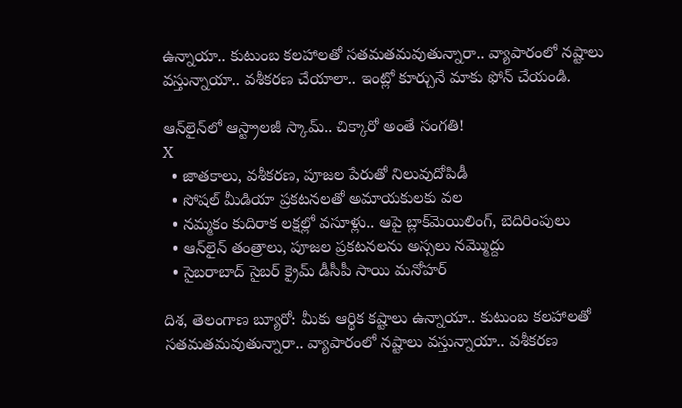ఉన్నాయా.. కుటుంబ కలహాలతో సతమతమవుతున్నారా.. వ్యాపారంలో నష్టాలు వస్తున్నాయా.. వశీకరణ చేయాలా.. ఇంట్లో కూర్చునే మాకు ఫోన్ చేయండి.

ఆన్‌లైన్‌లో ఆస్ట్రాలజీ స్కామ్.. చిక్కారో అంతే సంగతి!
X
  • జాతకాలు, వశీకరణ, పూజల పేరుతో నిలువుదోపిడీ
  • సోషల్ మీడియా ప్రకటనలతో అమాయకులకు వల
  • నమ్మకం కుదిరాక లక్షల్లో వసూళ్లు.. ఆపై బ్లాక్‌మెయిలింగ్, బెదిరింపులు
  • ఆన్‌లైన్ తంత్రాలు, పూజల ప్రకటనలను అస్సలు నమ్మొద్దు
  • సైబరాబాద్ సైబర్ క్రైమ్ డీసీపీ సాయి మనోహర్

దిశ, తెలంగాణ బ్యూరో: మీకు ఆర్థిక కష్టాలు ఉన్నాయా.. కుటుంబ కలహాలతో సతమతమవుతున్నారా.. వ్యాపారంలో నష్టాలు వస్తున్నాయా.. వశీకరణ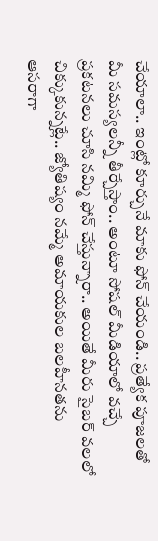చేయాలా.. ఇంట్లో కూర్చునే మాకు ఫోన్ చేయండి.. ప్రత్యేక పూజలతో మీ సమస్యలన్నీ తీర్చేస్తాం.. అంటూ సోషల్ మీడియాలో వచ్చే ప్రకటనలు చూసి నమ్మి ఫోన్ చేస్తున్నారా.. అయితే మీరు సైబర్ వలలో చిక్కుకున్నట్లే.. జ్యోతిష్యం నమ్మే అమాయకుల బలహీనతను ఆసరాగా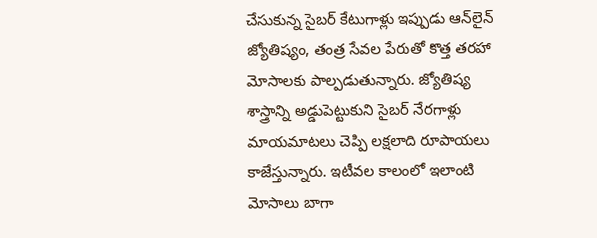చేసుకున్న సైబర్ కేటుగాళ్లు ఇప్పుడు ఆన్‌లైన్ జ్యోతిష్యం, తంత్ర సేవల పేరుతో కొత్త తరహా మోసాలకు పాల్పడుతున్నారు. జ్యోతిష్య శాస్త్రాన్ని అడ్డుపెట్టుకుని సైబర్ నేరగాళ్లు మాయమాటలు చెప్పి లక్షలాది రూపాయలు కాజేస్తున్నారు. ఇటీవల కాలంలో ఇలాంటి మోసాలు బాగా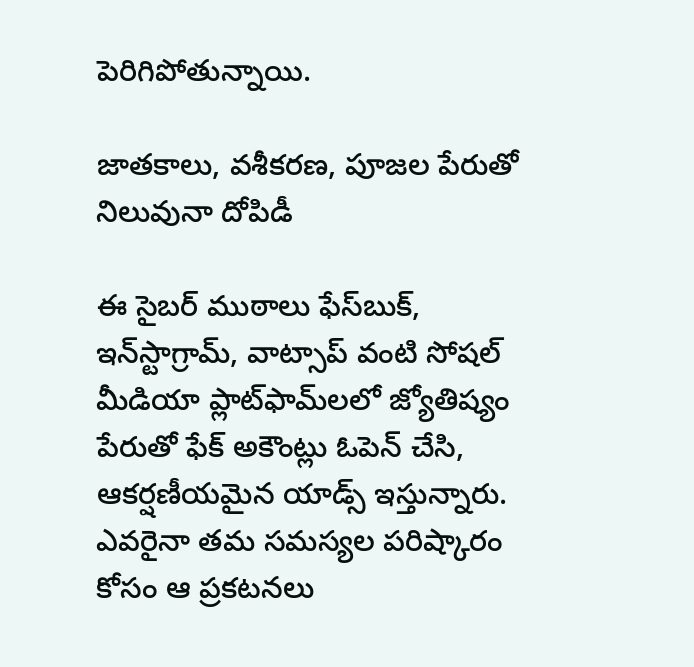పెరిగిపోతున్నాయి.

జాతకాలు, వశీకరణ, పూజల పేరుతో నిలువునా దోపిడీ

ఈ సైబర్ ముఠాలు ఫేస్‌బుక్, ఇన్‌స్టాగ్రామ్, వాట్సాప్ వంటి సోషల్ మీడియా ప్లాట్‌ఫామ్‌లలో జ్యోతిష్యం పేరుతో ఫేక్ అకౌంట్లు ఓపెన్ చేసి, ఆకర్షణీయమైన యాడ్స్ ఇస్తున్నారు. ఎవరైనా తమ సమస్యల పరిష్కారం కోసం ఆ ప్రకటనలు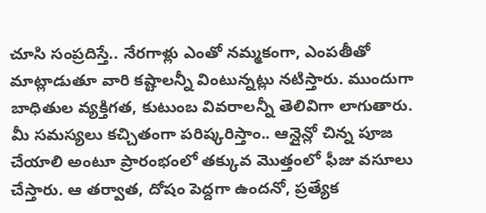చూసి సంప్రదిస్తే.. నేరగాళ్లు ఎంతో నమ్మకంగా, ఎంపతీతో మాట్లాడుతూ వారి కష్టాలన్నీ వింటున్నట్లు నటిస్తారు. ముందుగా బాధితుల వ్యక్తిగత, కుటుంబ వివరాలన్నీ తెలివిగా లాగుతారు. మీ సమస్యలు కచ్చితంగా పరిష్కరిస్తాం.. ఆన్లైన్లో చిన్న పూజ చేయాలి అంటూ ప్రారంభంలో తక్కువ మొత్తంలో ఫీజు వసూలు చేస్తారు. ఆ తర్వాత, దోషం పెద్దగా ఉందనో, ప్రత్యేక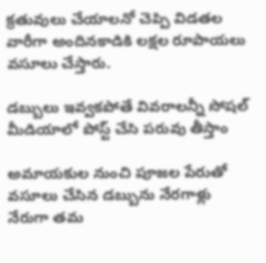క్రతువులు చేయాలనో చెప్పి విడతల వారీగా అందినకాడికి లక్షల రూపాయలు వసూలు చేస్తారు.

డబ్బులు ఇవ్వకపోతే వివరాలన్నీ సోషల్ మీడియాలో పోస్ట్ చేసి పరువు తీస్తాం

అమాయకుల నుంచి పూజల పేరుతో వసూలు చేసిన డబ్బును నేరగాళ్లు నేరుగా తమ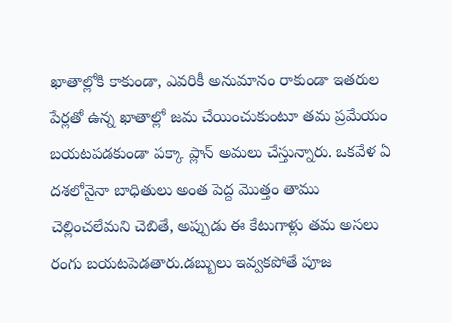ఖాతాల్లోకి కాకుండా, ఎవరికీ అనుమానం రాకుండా ఇతరుల పేర్లతో ఉన్న ఖాతాల్లో జమ చేయించుకుంటూ తమ ప్రమేయం బయటపడకుండా పక్కా ప్లాన్ అమలు చేస్తున్నారు. ఒకవేళ ఏ దశలోనైనా బాధితులు అంత పెద్ద మొత్తం తాము చెల్లించలేమని చెబితే, అప్పుడు ఈ కేటుగాళ్లు తమ అసలు రంగు బయటపెడతారు.డబ్బులు ఇవ్వకపోతే పూజ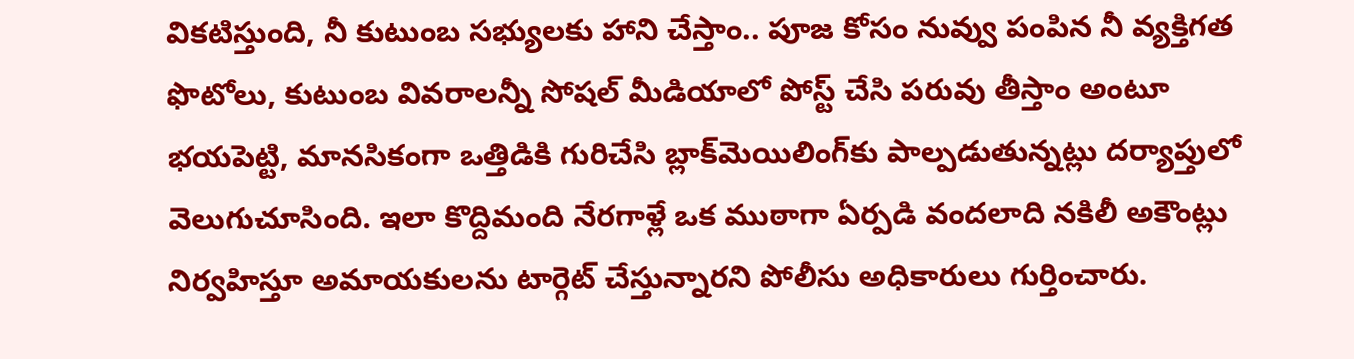వికటిస్తుంది, నీ కుటుంబ సభ్యులకు హాని చేస్తాం.. పూజ కోసం నువ్వు పంపిన నీ వ్యక్తిగత ఫొటోలు, కుటుంబ వివరాలన్నీ సోషల్ మీడియాలో పోస్ట్ చేసి పరువు తీస్తాం అంటూ భయపెట్టి, మానసికంగా ఒత్తిడికి గురిచేసి బ్లాక్‌మెయిలింగ్‌కు పాల్పడుతున్నట్లు దర్యాప్తులో వెలుగుచూసింది. ఇలా కొద్దిమంది నేరగాళ్లే ఒక ముఠాగా ఏర్పడి వందలాది నకిలీ అకౌంట్లు నిర్వహిస్తూ అమాయకులను టార్గెట్ చేస్తున్నారని పోలీసు అధికారులు గుర్తించారు.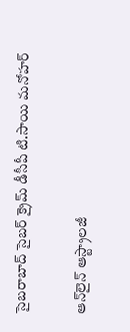సైబరాబాద్ సైబర్ క్రైమ్ డీసీపీ టి.సాయి మనోహర్

ఆన్‌లైన్ ఆస్ట్రాలజీ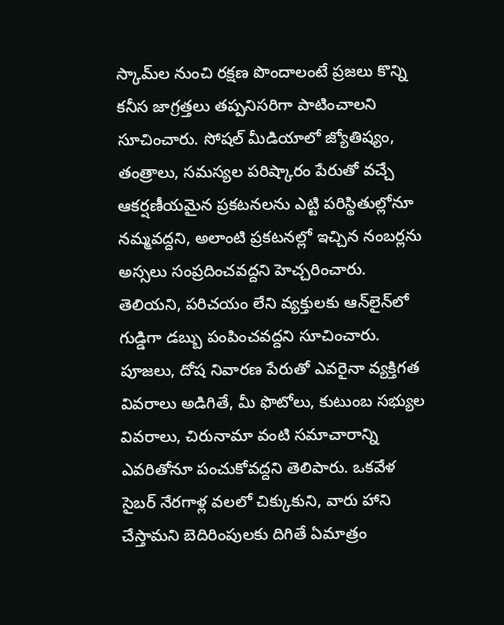స్కామ్‌ల నుంచి రక్షణ పొందాలంటే ప్రజలు కొన్ని కనీస జాగ్రత్తలు తప్పనిసరిగా పాటించాలని సూచించారు. సోషల్ మీడియాలో జ్యోతిష్యం, తంత్రాలు, సమస్యల పరిష్కారం పేరుతో వచ్చే ఆకర్షణీయమైన ప్రకటనలను ఎట్టి పరిస్థితుల్లోనూ నమ్మవద్దని, అలాంటి ప్రకటనల్లో ఇచ్చిన నంబర్లను అస్సలు సంప్రదించవద్దని హెచ్చరించారు. తెలియని, పరిచయం లేని వ్యక్తులకు ఆన్‌లైన్‌లో గుడ్డిగా డబ్బు పంపించవద్దని సూచించారు. పూజలు, దోష నివారణ పేరుతో ఎవరైనా వ్యక్తిగత వివరాలు అడిగితే, మీ ఫొటోలు, కుటుంబ సభ్యుల వివరాలు, చిరునామా వంటి సమాచారాన్ని ఎవరితోనూ పంచుకోవద్దని తెలిపారు. ఒకవేళ సైబర్ నేరగాళ్ల వలలో చిక్కుకుని, వారు హాని చేస్తామని బెదిరింపులకు దిగితే ఏమాత్రం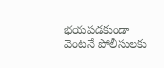భయపడకుండా వెంటనే పోలీసులకు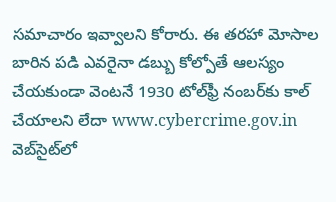సమాచారం ఇవ్వాలని కోరారు. ఈ తరహా మోసాల బారిన పడి ఎవరైనా డబ్బు కోల్పోతే ఆలస్యం చేయకుండా వెంటనే 1930 టోల్‌ఫ్రీ నంబర్‌కు కాల్ చేయాలని లేదా www.cybercrime.gov.in వెబ్‌సైట్‌లో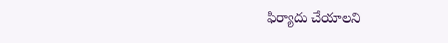ఫిర్యాదు చేయాలని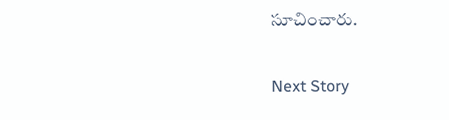సూచించారు.

Next Story